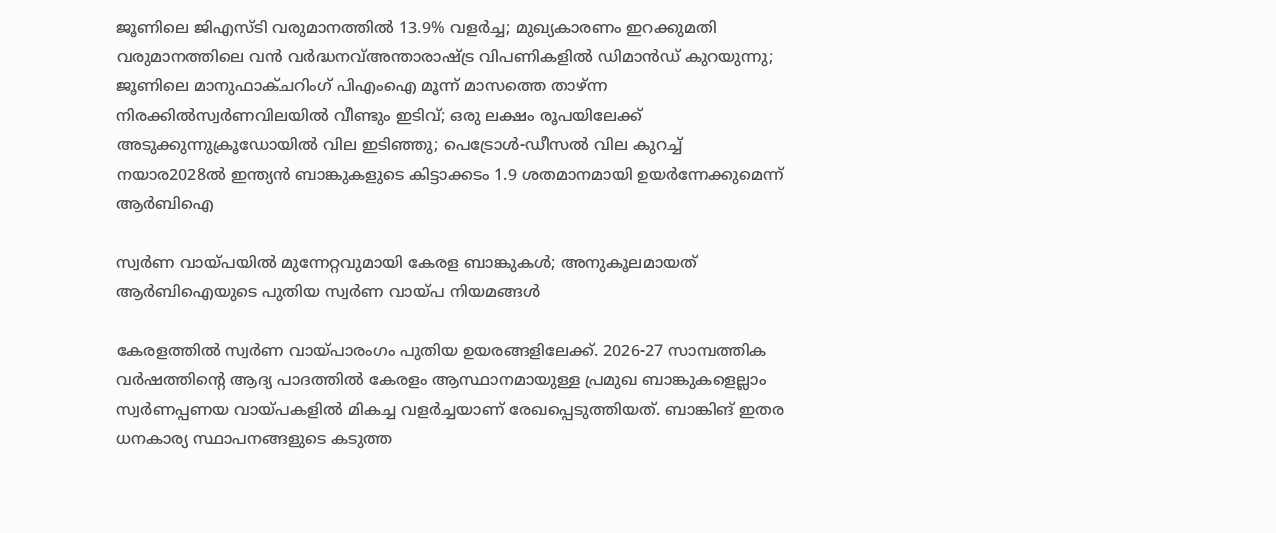ജൂണിലെ ജിഎസ്ടി വരുമാനത്തിൽ 13.9% വളർച്ച; മുഖ്യകാരണം ഇറക്കുമതി വരുമാനത്തിലെ വൻ വർദ്ധനവ്അന്താരാഷ്ട്ര വിപണികളിൽ ഡിമാൻഡ് കുറയുന്നു; ജൂണിലെ മാനുഫാക്ചറിംഗ് പിഎംഐ മൂന്ന് മാസത്തെ താഴ്ന്ന നിരക്കിൽസ്വർണവിലയിൽ വീണ്ടും ഇടിവ്; ഒരു ലക്ഷം രൂപയിലേക്ക് അടുക്കുന്നുക്രൂഡോയിൽ വില ഇടിഞ്ഞു; പെട്രോൾ-ഡീസൽ വില കുറച്ച് നയാര2028ൽ ഇന്ത്യൻ ബാങ്കുകളുടെ കിട്ടാക്കടം 1.9 ശതമാനമായി ഉയർന്നേക്കുമെന്ന് ആർബിഐ

സ്വർണ വായ്പയിൽ മുന്നേറ്റവുമായി കേരള ബാങ്കുകൾ; അനുകൂലമായത് ആർബിഐയുടെ പുതിയ സ്വർണ വായ്പ നിയമങ്ങൾ

കേരളത്തിൽ സ്വർണ വായ്പാരംഗം പുതിയ ഉയരങ്ങളിലേക്ക്. 2026-27 സാമ്പത്തിക വർഷത്തിന്റെ ആദ്യ പാദത്തിൽ കേരളം ആസ്ഥാനമായുള്ള പ്രമുഖ ബാങ്കുകളെല്ലാം സ്വർണപ്പണയ വായ്പകളിൽ മികച്ച വളർച്ചയാണ് രേഖപ്പെടുത്തിയത്. ബാങ്കിങ് ഇതര ധനകാര്യ സ്ഥാപനങ്ങളുടെ കടുത്ത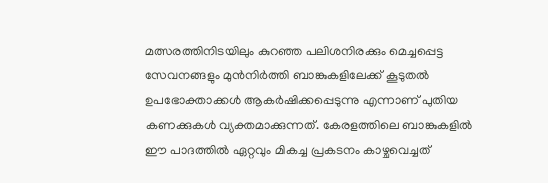മത്സരത്തിനിടയിലും കുറഞ്ഞ പലിശനിരക്കും മെച്ചപ്പെട്ട സേവനങ്ങളും മുൻനിർത്തി ബാങ്കുകളിലേക്ക് കൂടുതൽ ഉപഭോക്താക്കൾ ആകർഷിക്കപ്പെടുന്നു എന്നാണ് പുതിയ കണക്കുകൾ വ്യക്തമാക്കുന്നത്. കേരളത്തിലെ ബാങ്കുകളിൽ ഈ പാദത്തിൽ ഏറ്റവും മികച്ച പ്രകടനം കാഴ്ചവെച്ചത്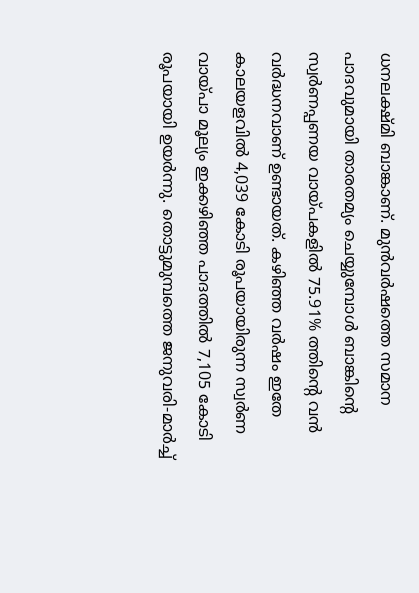ധനലക്ഷ്മി ബാങ്കാണ്. മുൻവർഷത്തെ സമാന പാദവുമായി താരതമ്യം ചെയ്യുമ്പോൾ ബാങ്കിന്റെ സ്വർണപ്പണയ വായ്പകളിൽ 75.91% ത്തിന്റെ വൻ വർദ്ധനവാണ് ഉണ്ടായത്. കഴിഞ്ഞ വർഷം ഇതേ കാലയളവിൽ 4,039 കോടി രൂപയായിരുന്ന സ്വർണ വായ്പാ മൂല്യം ഇക്കഴിഞ്ഞ പാദത്തിൽ 7,105 കോടി രൂപയായി ഉയർന്നു. തൊട്ടുമുമ്പത്തെ ജനുവരി-മാർച്ച്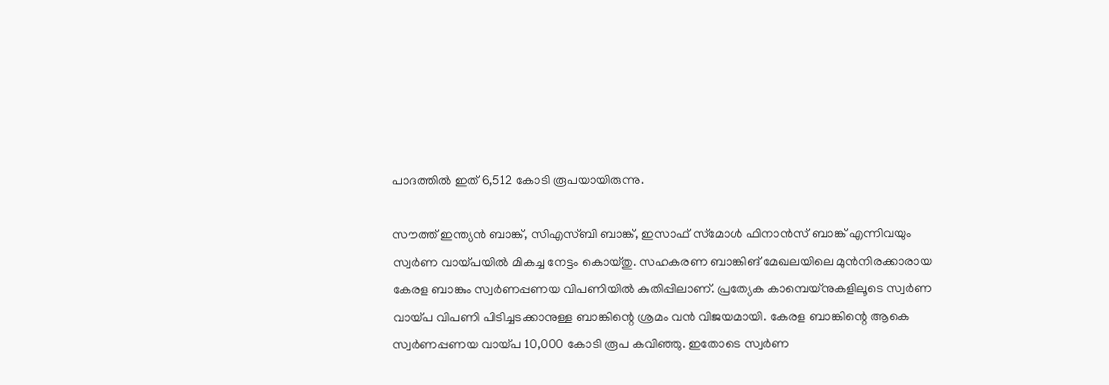പാദത്തിൽ ഇത് 6,512 കോടി രൂപയായിരുന്നു.

സൗത്ത് ഇന്ത്യൻ ബാങ്ക്, സിഎസ്ബി ബാങ്ക്, ഇസാഫ് സ്‌മോൾ ഫിനാൻസ് ബാങ്ക് എന്നിവയും സ്വർണ വായ്പയിൽ മികച്ച നേട്ടം കൊയ്തു. സഹകരണ ബാങ്കിങ് മേഖലയിലെ മുൻനിരക്കാരായ കേരള ബാങ്കും സ്വർണപ്പണയ വിപണിയിൽ കുതിപ്പിലാണ്. പ്രത്യേക കാമ്പെയ്‌നുകളിലൂടെ സ്വർണ വായ്പ വിപണി പിടിച്ചടക്കാനുള്ള ബാങ്കിന്റെ ശ്രമം വൻ വിജയമായി. കേരള ബാങ്കിന്റെ ആകെ സ്വർണപ്പണയ വായ്പ 10,000 കോടി രൂപ കവിഞ്ഞു. ഇതോടെ സ്വർണ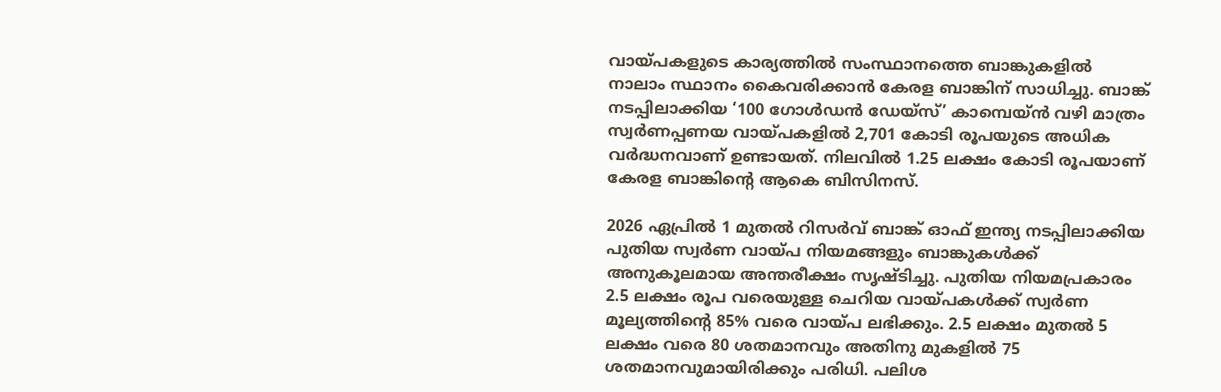വായ്പകളുടെ കാര്യത്തിൽ സംസ്ഥാനത്തെ ബാങ്കുകളിൽ നാലാം സ്ഥാനം കൈവരിക്കാൻ കേരള ബാങ്കിന് സാധിച്ചു. ബാങ്ക് നടപ്പിലാക്കിയ ‘100 ഗോൾഡൻ ഡേയ്സ്’ കാമ്പെയ്‌ൻ വഴി മാത്രം സ്വർണപ്പണയ വായ്പകളിൽ 2,701 കോടി രൂപയുടെ അധിക വർദ്ധനവാണ് ഉണ്ടായത്. നിലവിൽ 1.25 ലക്ഷം കോടി രൂപയാണ് കേരള ബാങ്കിന്റെ ആകെ ബിസിനസ്.

2026 ഏപ്രിൽ 1 മുതൽ റിസർവ് ബാങ്ക് ഓഫ് ഇന്ത്യ നടപ്പിലാക്കിയ പുതിയ സ്വർണ വായ്പ നിയമങ്ങളും ബാങ്കുകൾക്ക് അനുകൂലമായ അന്തരീക്ഷം സൃഷ്ടിച്ചു. പുതിയ നിയമപ്രകാരം 2.5 ലക്ഷം രൂപ വരെയുള്ള ചെറിയ വായ്പകൾക്ക് സ്വർണ മൂല്യത്തിന്റെ 85% വരെ വായ്പ ലഭിക്കും. 2.5 ലക്ഷം മുതൽ 5 ലക്ഷം വരെ 80 ശതമാനവും അതിനു മുകളിൽ 75 ശതമാനവുമായിരിക്കും പരിധി. പലിശ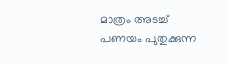മാത്രം അടച്ച് പണയം പുതുക്കുന്ന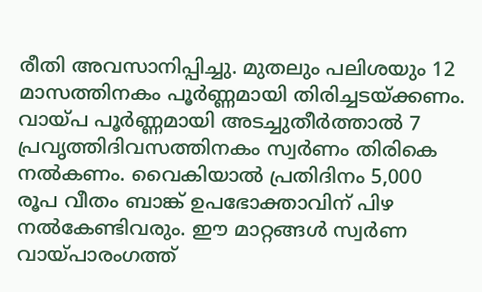രീതി അവസാനിപ്പിച്ചു. മുതലും പലിശയും 12 മാസത്തിനകം പൂർണ്ണമായി തിരിച്ചടയ്ക്കണം. വായ്പ പൂർണ്ണമായി അടച്ചുതീർത്താൽ 7 പ്രവൃത്തിദിവസത്തിനകം സ്വർണം തിരികെ നൽകണം. വൈകിയാൽ പ്രതിദിനം 5,000 രൂപ വീതം ബാങ്ക് ഉപഭോക്താവിന് പിഴ നൽകേണ്ടിവരും. ഈ മാറ്റങ്ങൾ സ്വർണ വായ്പാരംഗത്ത്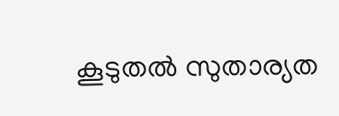കൂടുതൽ സുതാര്യത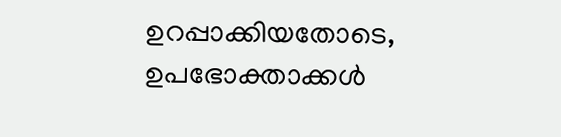ഉറപ്പാക്കിയതോടെ, ഉപഭോക്താക്കൾ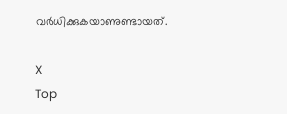വർധിക്കുകയാണുണ്ടായത്.

X
Top